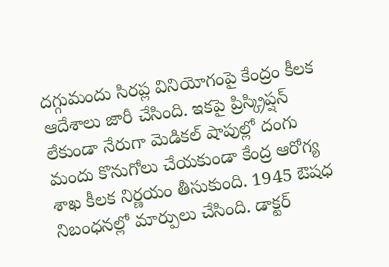దగ్గుమందు సిరప్ల వినియోగంపై కేంద్రం కీలక ఆదేశాలు జారీ చేసింది. ఇకపై ప్రిస్క్రిప్షన్ లేకుండా నేరుగా మెడికల్ షాపుల్లో దంగు మందు కొనుగోలు చేయకుండా కేంద్ర ఆరోగ్య శాఖ కీలక నిర్ణయం తీసుకుంది. 1945 ఔషధ నిబంధనల్లో మార్పులు చేసింది. డాక్టర్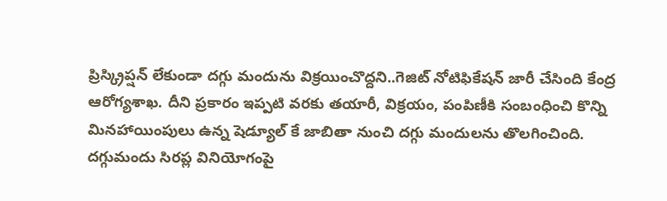ప్రిస్క్రిప్షన్ లేకుండా దగ్గు మందును విక్రయించొద్దని..గెజిట్ నోటిఫికేషన్ జారీ చేసింది కేంద్ర ఆరోగ్యశాఖ. దీని ప్రకారం ఇప్పటి వరకు తయారీ, విక్రయం, పంపిణీకి సంబంధించి కొన్ని మినహాయింపులు ఉన్న షెడ్యూల్ కే జాబితా నుంచి దగ్గు మందులను తొలగించింది.
దగ్గుమందు సిరప్ల వినియోగంపై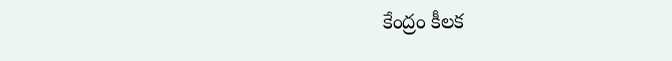కేంద్రం కీలక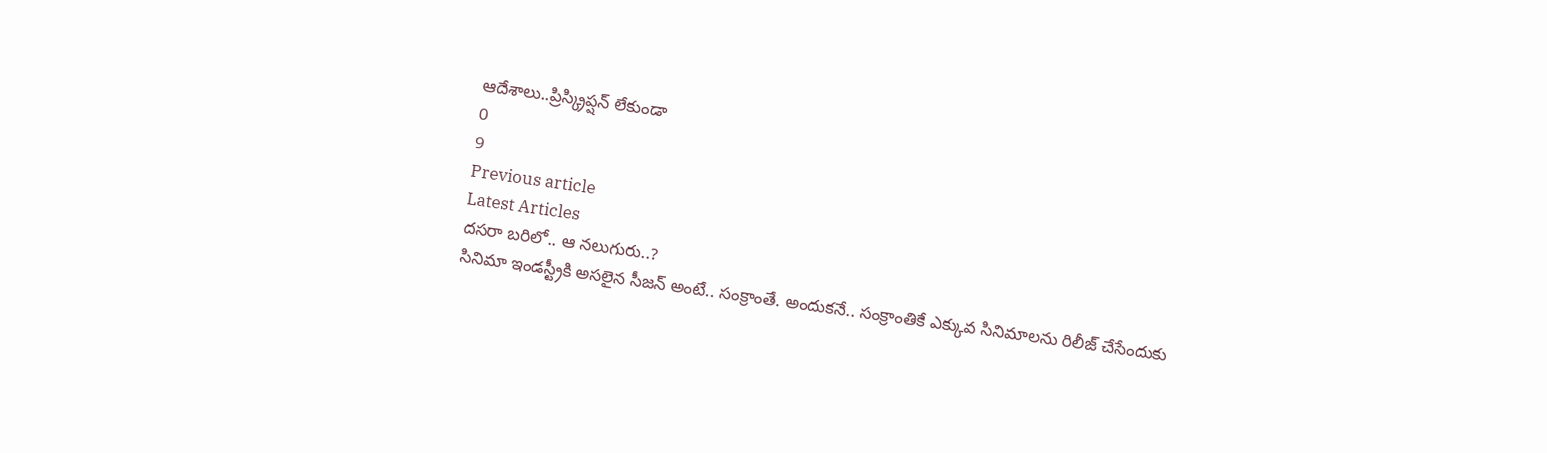ఆదేశాలు..ప్రిస్క్రిప్షన్ లేకుండా
0
9
Previous article
Latest Articles
దసరా బరిలో.. ఆ నలుగురు..?
సినిమా ఇండస్ట్రీకి అసలైన సీజన్ అంటే.. సంక్రాంతే. అందుకనే.. సంక్రాంతికే ఎక్కువ సినిమాలను రిలీజ్ చేసేందుకు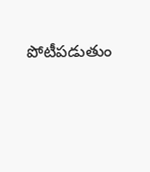పోటీపడుతుం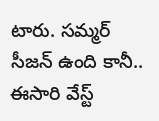టారు. సమ్మర్ సీజన్ ఉంది కానీ.. ఈసారి వేస్ట్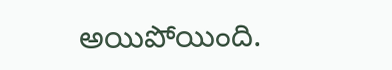అయిపోయింది.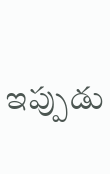ఇప్పుడు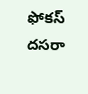ఫోకస్ దసరా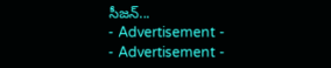సీజన్...
- Advertisement -
- Advertisement -